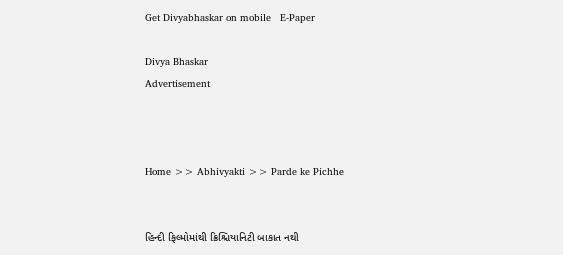Get Divyabhaskar on mobile   E-Paper

Divya Bhaskar
Advertisement



Home >> Abhivyakti >> Parde ke Pichhe


હિન્દી ફિલ્મોમાંથી ક્રિશ્ચિયાનિટી બાકાત નથી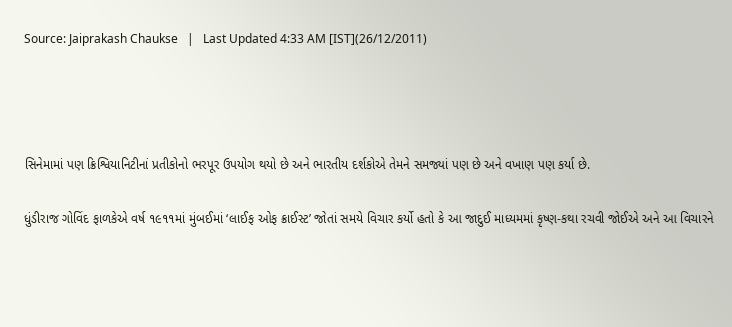Source: Jaiprakash Chaukse   |   Last Updated 4:33 AM [IST](26/12/2011)






સિનેમામાં પણ ક્રિશ્વિયાનિટીનાં પ્રતીકોનો ભરપૂર ઉપયોગ થયો છે અને ભારતીય દર્શકોએ તેમને સમજ્યાં પણ છે અને વખાણ પણ કર્યા છે.


ધુંડીરાજ ગોવિંદ ફાળકેએ વર્ષ ૧૯૧૧માં મુંબઈમાં ‘લાઈફ ઓફ ક્રાઈસ્ટ’ જોતાં સમયે વિચાર કર્યો હતો કે આ જાદુઈ માધ્યમમાં કૃષ્ણ-કથા રચવી જોઈએ અને આ વિચારને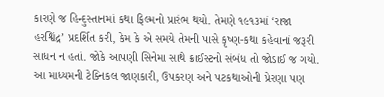કારણે જ હિન્દુસ્તાનમાં કથા ફિલ્મનો પ્રારંભ થયો. તેમણે ૧૯૧૩માં ‘રાજા હરશ્વિંદ્ર’ પ્રદર્શિત કરી, કેમ કે એ સમયે તેમની પાસે કૃષ્ણ-કથા કહેવાનાં જરૂરી સાધન ન હતાં. જોકે આપણી સિનેમા સાથે ક્રાઈસ્ટનો સંબંધ તો જોડાઈ જ ગયો. આ માધ્યમની ટેક્નિકલ જાણકારી, ઉપકરણ અને પટકથાઓની પ્રેરણા પણ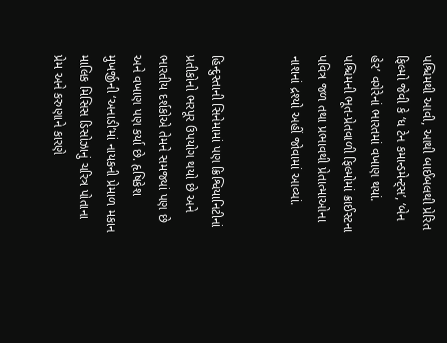પશ્ચિમથી આવી, આથી બાઈબલથી પ્રેરિત ફિલ્મો જેવી કે ‘ધ ટેન કમાન્ડમેન્ટ્સ’, ‘બેન હેર’ વગેરેનાં ભારતમાં વખાણ થયાં. પશ્ચિમની ભૂત-પ્રેતવાળી ફિલ્મોમાં ક્રાઈસ્ટના પવિત્ર જળ તથા પ્રભાવથી પ્રેતાત્માઓના નાશનાં દ્રશ્યો અહીં જોવામાં આવ્યાં.


હિન્દુસ્તાની સિનેમામાં પણ ક્રિશ્વિયાનિટીનાં પ્રતીકોનો ભરપૂર ઉપયોગ થયો છે અને ભારતીય દર્શકોએ તેમને સમજ્યાં પણ છે અને વખાણ પણ કર્યા છે. હૃષિકેશ મુખર્જીની ‘અનાડી’માં નાયકની પ્રેમાળ મકાન માલિક મિસિસ ડિસોઝાનું ચરિત્ર પોતાના પ્રેમ અને કરુણાને કારણે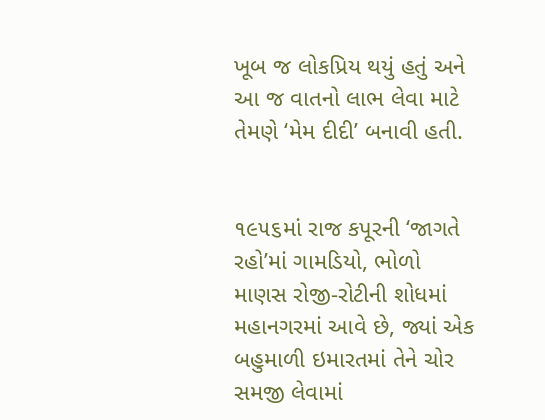ખૂબ જ લોકપ્રિય થયું હતું અને આ જ વાતનો લાભ લેવા માટે તેમણે ‘મેમ દીદી’ બનાવી હતી.


૧૯૫૬માં રાજ કપૂરની ‘જાગતે રહો’માં ગામડિયો, ભોળો માણસ રોજી-રોટીની શોધમાં મહાનગરમાં આવે છે, જ્યાં એક બહુમાળી ઇમારતમાં તેને ચોર સમજી લેવામાં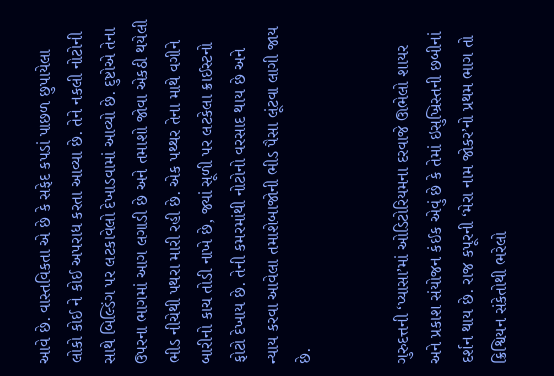આવે છે. વાસ્તવિકતા એ છે કે સફેદ કપડાં પાછળ છુપાયેલા લોકો કોઈ ને કોઈ અપરાધ કરતા આવ્યા છે. તેને નકલી નોટોની સાથે બિલ્ડિંગ પર લટકાવેલો દેખાડવામાં આવ્યો છે. દુષ્ટોએ તેના ઉપરના ભાગમાં આગ લગાડી છે અને તમાશો જોવા એકઠી થયેલી ભીડ નીચેથી પથરા મારી રહી છે. એક પથ્થર તેના માથે વગીને બારીનો કાચ તોડી નાખે છે, જ્યાં સૂળી પર લટકેલા ક્રાઈસ્ટનો ફોટો દેખાય છે. તેની કમરમાંથી નોટોનો વરસાદ થાય છે અને ન્યાય કરવા આવેલા તમાશેબાજોની ભીડ પૈસા લૂંટવા લાગી જાય છે.


ગુરુદત્તની ‘પ્યાસા’માં ઓડિટોરિયમના દરવાજે ઊભેલો શાયર અને પ્રકાશ સંયોજન કંઈક એવું છે કે તેમાં ઇસુખ્રિસ્તની છબીનાં દર્શન થાય છે. રાજ કપૂરની ‘મેરા નામ જોકર’નો પ્રથમ ભાગ તો ક્રિશ્વિયન સંકેતોથી ભરેલો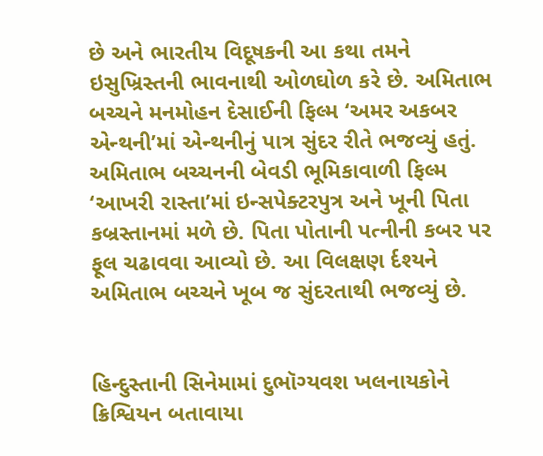છે અને ભારતીય વિદૂષકની આ કથા તમને ઇસુખ્રિસ્તની ભાવનાથી ઓળઘોળ કરે છે. અમિતાભ બચ્ચને મનમોહન દેસાઈની ફિલ્મ ‘અમર અકબર એન્થની’માં એન્થનીનું પાત્ર સુંદર રીતે ભજવ્યું હતું. અમિતાભ બચ્ચનની બેવડી ભૂમિકાવાળી ફિલ્મ ‘આખરી રાસ્તા’માં ઇન્સપેક્ટરપુત્ર અને ખૂની પિતા કબ્રસ્તાનમાં મળે છે. પિતા પોતાની પત્નીની કબર પર ફૂલ ચઢાવવા આવ્યો છે. આ વિલક્ષણ ર્દશ્યને અમિતાભ બચ્ચને ખૂબ જ સુંદરતાથી ભજવ્યું છે.


હિન્દુસ્તાની સિનેમામાં દુભૉગ્યવશ ખલનાયકોને ક્રિશ્વિયન બતાવાયા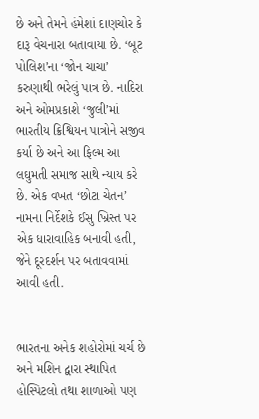છે અને તેમને હંમેશાં દાણચોર કે દારૂ વેચનારા બતાવાયા છે. ‘બૂટ પોલિશ’ના ‘જોન ચાચા’ કરુણાથી ભરેલું પાત્ર છે. નાદિરા અને ઓમપ્રકાશે ‘જુલી’માં ભારતીય ક્રિશ્વિયન પાત્રોને સજીવ કર્યા છે અને આ ફિલ્મ આ લઘુમતી સમાજ સાથે ન્યાય કરે છે. એક વખત ‘છોટા ચેતન’ નામના નિર્દેશકે ઈસુ ખ્રિસ્ત પર એક ધારાવાહિક બનાવી હતી, જેને દૂરદર્શન પર બતાવવામાં આવી હતી.


ભારતના અનેક શહોરોમાં ચર્ચ છે અને મશિન દ્વારા સ્થાપિત હોસ્પિટલો તથા શાળાઓ પણ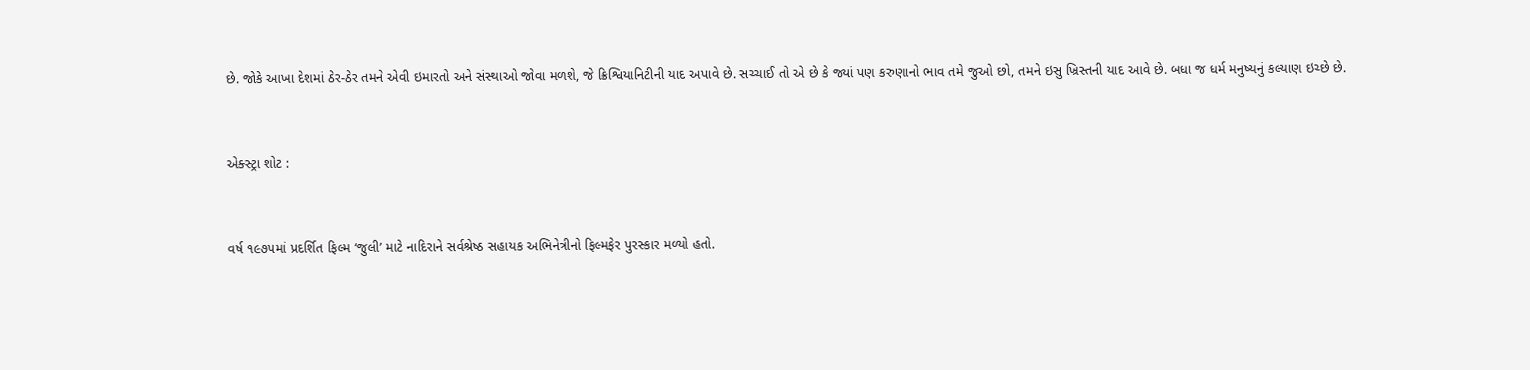છે. જોકે આખા દેશમાં ઠેર-ઠેર તમને એવી ઇમારતો અને સંસ્થાઓ જોવા મળશે, જે ક્રિશ્વિયાનિટીની યાદ અપાવે છે. સચ્ચાઈ તો એ છે કે જ્યાં પણ કરુણાનો ભાવ તમે જુઓ છો, તમને ઇસુ ખ્રિસ્તની યાદ આવે છે. બધા જ ધર્મ મનુષ્યનું કલ્યાણ ઇચ્છે છે.


એક્સ્ટ્રા શોટ :


વર્ષ ૧૯૭૫માં પ્રદર્શિત ફિલ્મ ‘જુલી’ માટે નાદિરાને સર્વશ્રેષ્ઠ સહાયક અભિનેત્રીનો ફિલ્મફેર પુરસ્કાર મળ્યો હતો.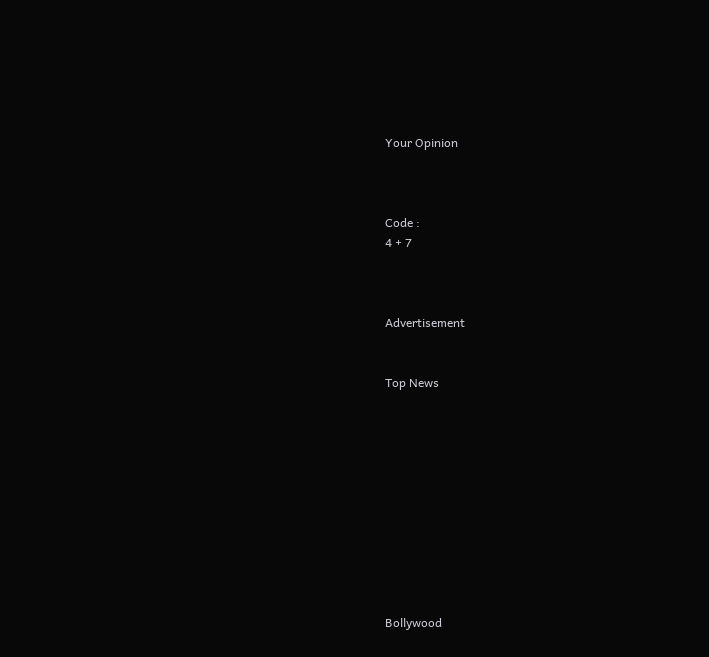Your Opinion



Code :
4 + 7



Advertisement


Top News











Bollywood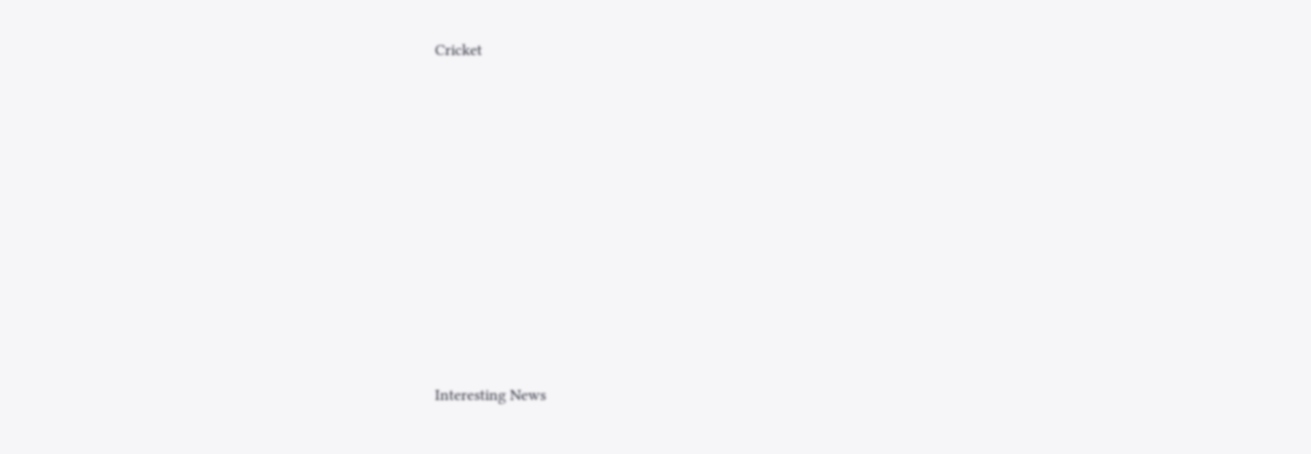Cricket











Interesting News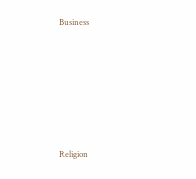Business











Religion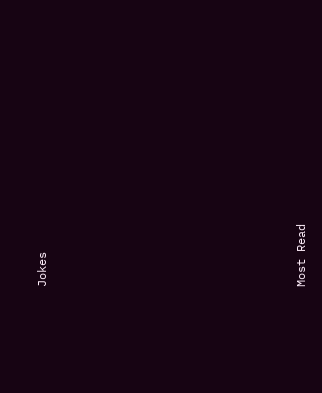Jokes











Most Read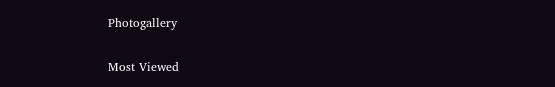Photogallery

Most Viewed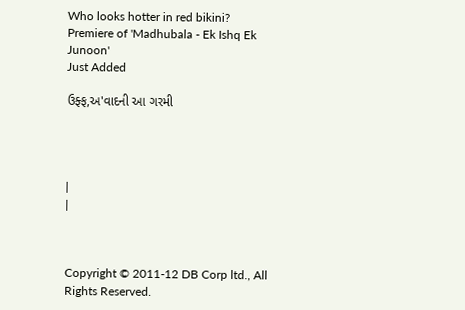Who looks hotter in red bikini?
Premiere of 'Madhubala - Ek Ishq Ek Junoon'
Just Added

ઉફ્ફ,અ'વાદની આ ગરમી




|
|



Copyright © 2011-12 DB Corp ltd., All Rights Reserved.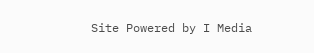Site Powered by I Media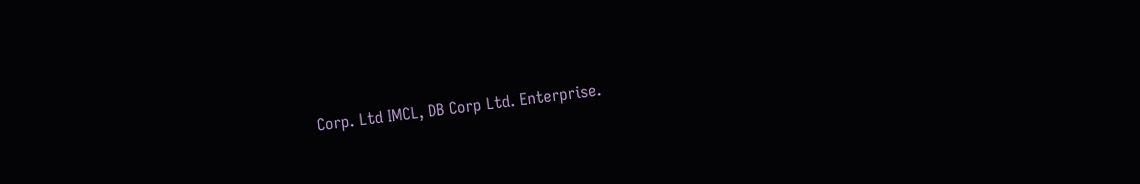Corp. Ltd IMCL, DB Corp Ltd. Enterprise.